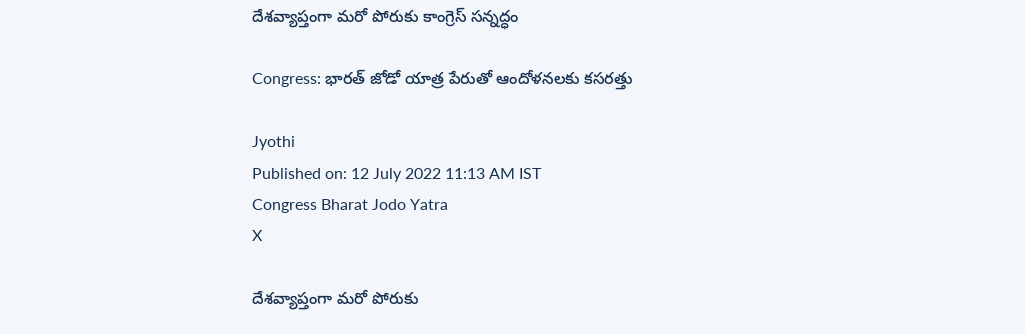దేశవ్యాప్తంగా మరో పోరుకు కాంగ్రెస్ సన్నద్ధం

Congress: భారత్‌ జోడో యాత్ర పేరుతో ఆందోళనలకు కసరత్తు

Jyothi
Published on: 12 July 2022 11:13 AM IST
Congress Bharat Jodo Yatra
X

దేశవ్యాప్తంగా మరో పోరుకు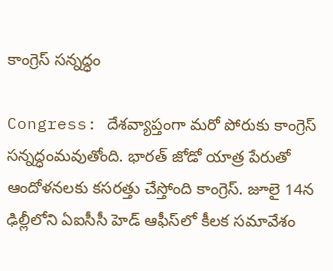కాంగ్రెస్ సన్నద్ధం

Congress: దేశవ్యాప్తంగా మరో పోరుకు కాంగ్రెస్ సన్నద్ధంమవుతోంది. భారత్‌ జోడో యాత్ర పేరుతో ఆందోళనలకు కసరత్తు చేస్తోంది కాంగ్రెస్. జూలై 14న ఢిల్లీలోని ఏఐసీసీ హెడ్‌ ఆఫీస్‌లో కీలక సమావేశం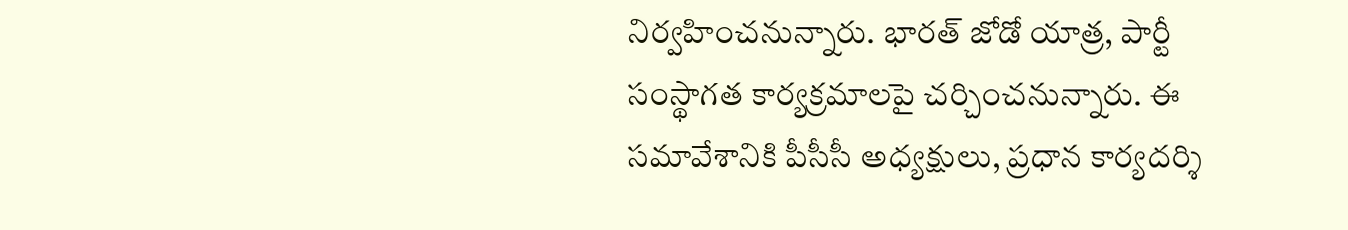నిర్వహించనున్నారు. భారత్‌ జోడో యాత్ర, పార్టీ సంస్థాగత కార్యక్రమాలపై చర్చించనున్నారు. ఈ సమావేశానికి పీసీసీ అధ్యక్షులు, ప్రధాన కార్యదర్శి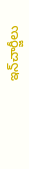ఇన్‌చార్జీలు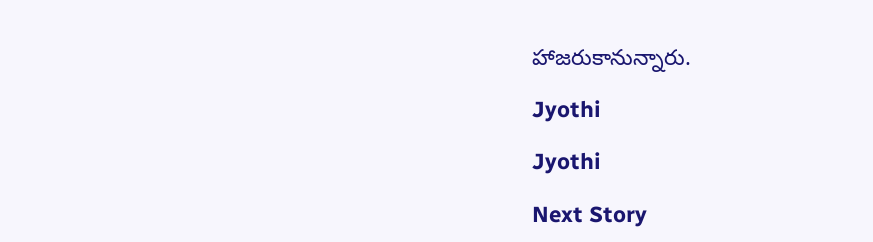హాజరుకానున్నారు.

Jyothi

Jyothi

Next Story